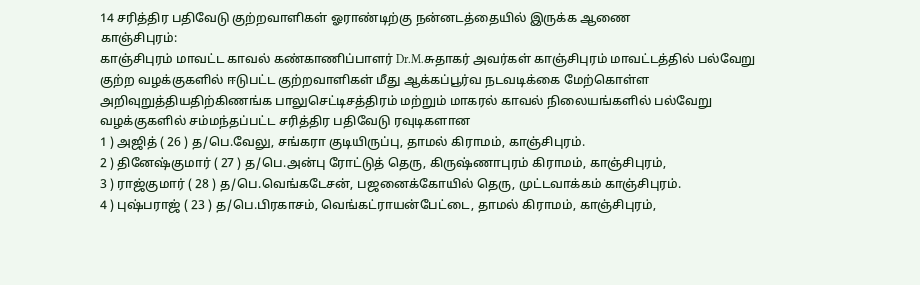14 சரித்திர பதிவேடு குற்றவாளிகள் ஓராண்டிற்கு நன்னடத்தையில் இருக்க ஆணை
காஞ்சிபுரம்:
காஞ்சிபுரம் மாவட்ட காவல் கண்காணிப்பாளர் Dr.M.சுதாகர் அவர்கள் காஞ்சிபுரம் மாவட்டத்தில் பல்வேறு குற்ற வழக்குகளில் ஈடுபட்ட குற்றவாளிகள் மீது ஆக்கப்பூர்வ நடவடிக்கை மேற்கொள்ள அறிவுறுத்தியதிற்கிணங்க பாலுசெட்டிசத்திரம் மற்றும் மாகரல் காவல் நிலையங்களில் பல்வேறு வழக்குகளில் சம்மந்தப்பட்ட சரித்திர பதிவேடு ரவுடிகளான
1 ) அஜித் ( 26 ) த/பெ.வேலு, சங்கரா குடியிருப்பு, தாமல் கிராமம், காஞ்சிபுரம்.
2 ) தினேஷ்குமார் ( 27 ) த/பெ.அன்பு ரோட்டுத் தெரு, கிருஷ்ணாபுரம் கிராமம், காஞ்சிபுரம்,
3 ) ராஜ்குமார் ( 28 ) த/பெ.வெங்கடேசன், பஜனைக்கோயில் தெரு, முட்டவாக்கம் காஞ்சிபுரம்.
4 ) புஷ்பராஜ் ( 23 ) த/பெ.பிரகாசம், வெங்கட்ராயன்பேட்டை, தாமல் கிராமம், காஞ்சிபுரம்,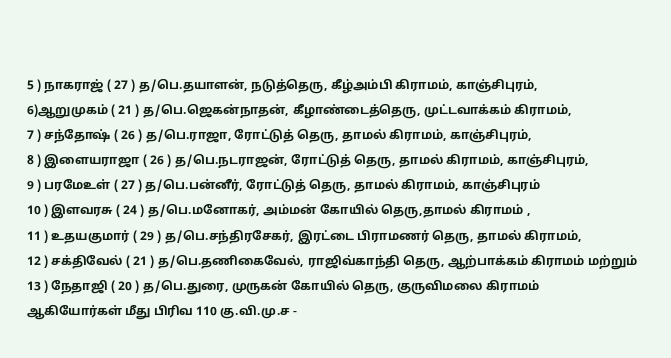5 ) நாகராஜ் ( 27 ) த/பெ.தயாளன், நடுத்தெரு, கீழ்அம்பி கிராமம், காஞ்சிபுரம்,
6)ஆறுமுகம் ( 21 ) த/பெ.ஜெகன்நாதன், கீழாண்டைத்தெரு, முட்டவாக்கம் கிராமம்,
7 ) சந்தோஷ் ( 26 ) த/பெ.ராஜா, ரோட்டுத் தெரு, தாமல் கிராமம், காஞ்சிபுரம்,
8 ) இளையராஜா ( 26 ) த/பெ.நடராஜன், ரோட்டுத் தெரு, தாமல் கிராமம், காஞ்சிபுரம்,
9 ) பரமேஉள் ( 27 ) த/பெ.பன்னீர், ரோட்டுத் தெரு, தாமல் கிராமம், காஞ்சிபுரம்
10 ) இளவரசு ( 24 ) த/பெ.மனோகர், அம்மன் கோயில் தெரு,தாமல் கிராமம் ,
11 ) உதயகுமார் ( 29 ) த/பெ.சந்திரசேகர், இரட்டை பிராமணர் தெரு, தாமல் கிராமம்,
12 ) சக்திவேல் ( 21 ) த/பெ.தணிகைவேல், ராஜிவ்காந்தி தெரு, ஆற்பாக்கம் கிராமம் மற்றும்
13 ) நேதாஜி ( 20 ) த/பெ.துரை, முருகன் கோயில் தெரு, குருவிமலை கிராமம்
ஆகியோர்கள் மீது பிரிவ 110 கு.வி.மு.ச -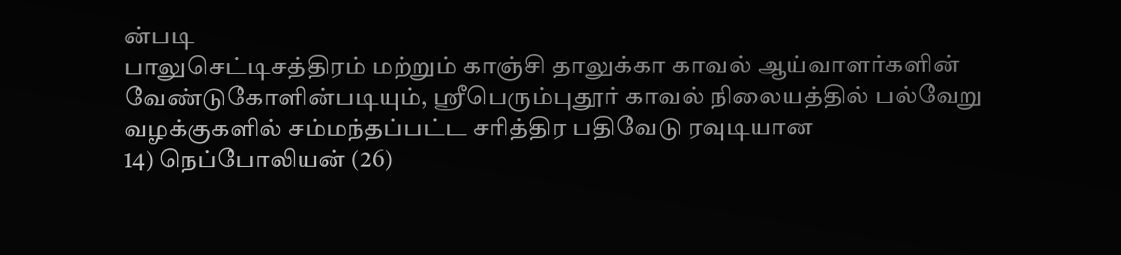ன்படி
பாலுசெட்டிசத்திரம் மற்றும் காஞ்சி தாலுக்கா காவல் ஆய்வாளர்களின் வேண்டுகோளின்படியும், ஸ்ரீபெரும்புதூர் காவல் நிலையத்தில் பல்வேறு வழக்குகளில் சம்மந்தப்பட்ட சரித்திர பதிவேடு ரவுடியான
14) நெப்போலியன் (26)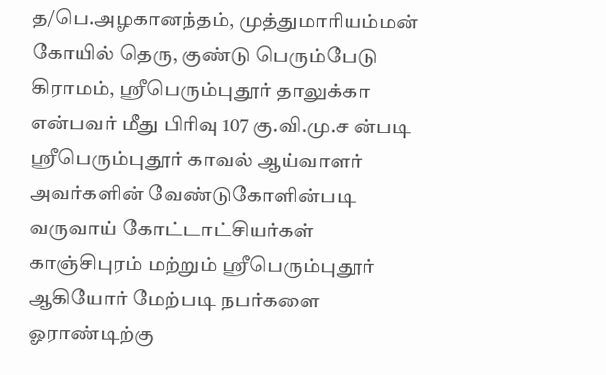த/பெ.அழகானந்தம், முத்துமாரியம்மன் கோயில் தெரு, குண்டு பெரும்பேடு கிராமம், ஸ்ரீபெரும்புதூர் தாலுக்கா என்பவர் மீது பிரிவு 107 கு.வி.மு.ச ன்படி ஸ்ரீபெரும்புதூர் காவல் ஆய்வாளர் அவர்களின் வேண்டுகோளின்படி
வருவாய் கோட்டாட்சியர்கள் காஞ்சிபுரம் மற்றும் ஸ்ரீபெரும்புதூர் ஆகியோர் மேற்படி நபர்களை ஓராண்டிற்கு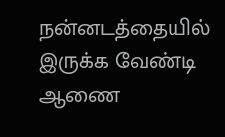நன்னடத்தையில் இருக்க வேண்டி ஆணை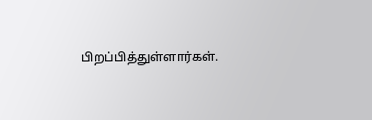பிறப்பித்துள்ளார்கள்.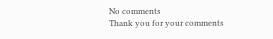No comments
Thank you for your comments